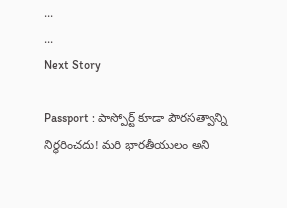...
...
Next Story

Passport : పాస్పోర్ట్ కూడా పౌరసత్వాన్ని నిర్ధరించదు! మరి భారతీయులం అని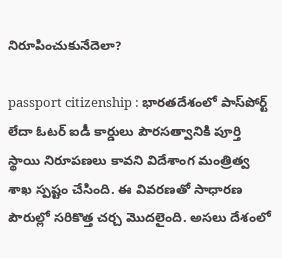నిరూపించుకునేదెలా?

passport citizenship : భారతదేశంలో పాస్‌పోర్ట్ లేదా ఓటర్ ఐడీ కార్డులు పౌరసత్వానికి పూర్తి స్థాయి నిరూపణలు కావని విదేశాంగ మంత్రిత్వ శాఖ స్పష్టం చేసింది. ఈ వివరణతో సాధారణ పౌరుల్లో సరికొత్త చర్చ మొదలైంది. అసలు దేశంలో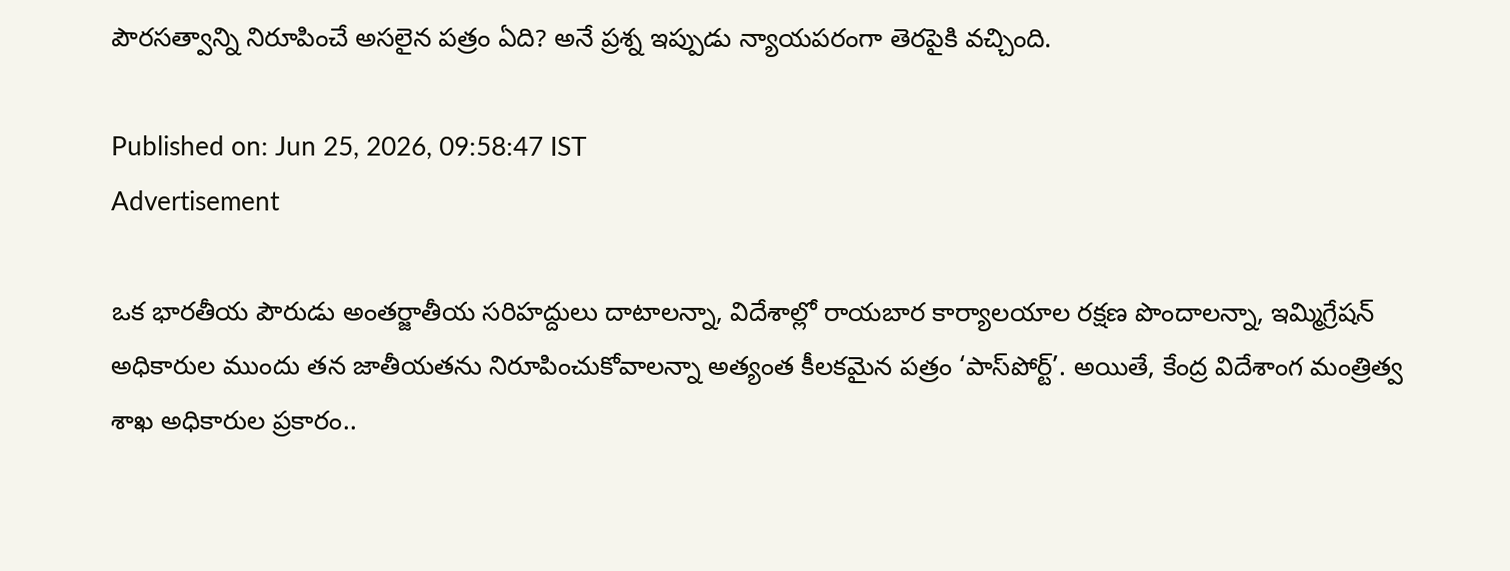పౌరసత్వాన్ని నిరూపించే అసలైన పత్రం ఏది? అనే ప్రశ్న ఇప్పుడు న్యాయపరంగా తెరపైకి వచ్చింది.

Published on: Jun 25, 2026, 09:58:47 IST
Advertisement

ఒక భారతీయ పౌరుడు అంతర్జాతీయ సరిహద్దులు దాటాలన్నా, విదేశాల్లో రాయబార కార్యాలయాల రక్షణ పొందాలన్నా, ఇమ్మిగ్రేషన్ అధికారుల ముందు తన జాతీయతను నిరూపించుకోవాలన్నా అత్యంత కీలకమైన పత్రం ‘పాస్‌పోర్ట్’. అయితే, కేంద్ర విదేశాంగ మంత్రిత్వ శాఖ అధికారుల ప్రకారం..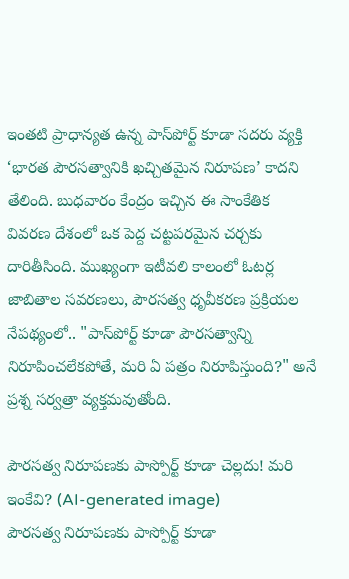ఇంతటి ప్రాధాన్యత ఉన్న పాస్‌పోర్ట్ కూడా సదరు వ్యక్తి ‘భారత పౌరసత్వానికి ఖచ్చితమైన నిరూపణ’ కాదని తేలింది. బుధవారం కేంద్రం ఇచ్చిన ఈ సాంకేతిక వివరణ దేశంలో ఒక పెద్ద చట్టపరమైన చర్చకు దారితీసింది. ముఖ్యంగా ఇటీవలి కాలంలో ఓటర్ల జాబితాల సవరణలు, పౌరసత్వ ధృవీకరణ ప్రక్రియల నేపథ్యంలో.. "పాస్‌పోర్ట్ కూడా పౌరసత్వాన్ని నిరూపించలేకపోతే, మరి ఏ పత్రం నిరూపిస్తుంది?" అనే ప్రశ్న సర్వత్రా వ్యక్తమవుతోంది.

పౌరసత్వ నిరూపణకు పాస్పోర్ట్ కూడా చెల్లదు! మరి ఇంకేవి? (AI-generated image)
పౌరసత్వ నిరూపణకు పాస్పోర్ట్ కూడా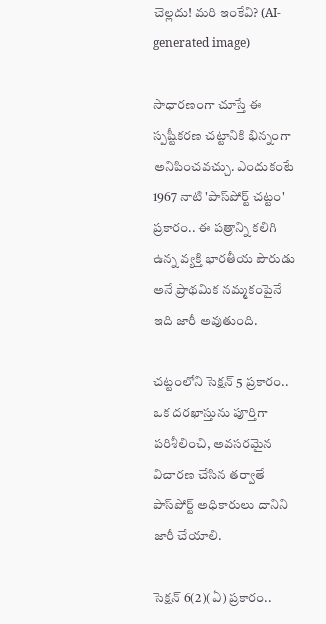చెల్లదు! మరి ఇంకేవి? (AI-generated image)

సాధారణంగా చూస్తే ఈ స్పష్టీకరణ చట్టానికి భిన్నంగా అనిపించవచ్చు. ఎందుకంటే 1967 నాటి 'పాస్‌పోర్ట్ చట్టం' ప్రకారం.. ఈ పత్రాన్ని కలిగి ఉన్న వ్యక్తి భారతీయ పౌరుడు అనే ప్రాథమిక నమ్మకంపైనే ఇది జారీ అవుతుంది.

చట్టంలోని సెక్షన్ 5 ప్రకారం.. ఒక దరఖాస్తును పూర్తిగా పరిశీలించి, అవసరమైన విచారణ చేసిన తర్వాతే పాస్‌పోర్ట్ అధికారులు దానిని జారీ చేయాలి.

సెక్షన్ 6(2)(ఏ) ప్రకారం..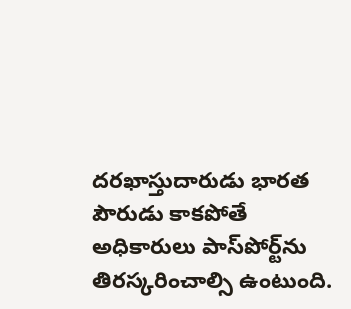దరఖాస్తుదారుడు భారత పౌరుడు కాకపోతే అధికారులు పాస్‌పోర్ట్‌ను తిరస్కరించాల్సి ఉంటుంది.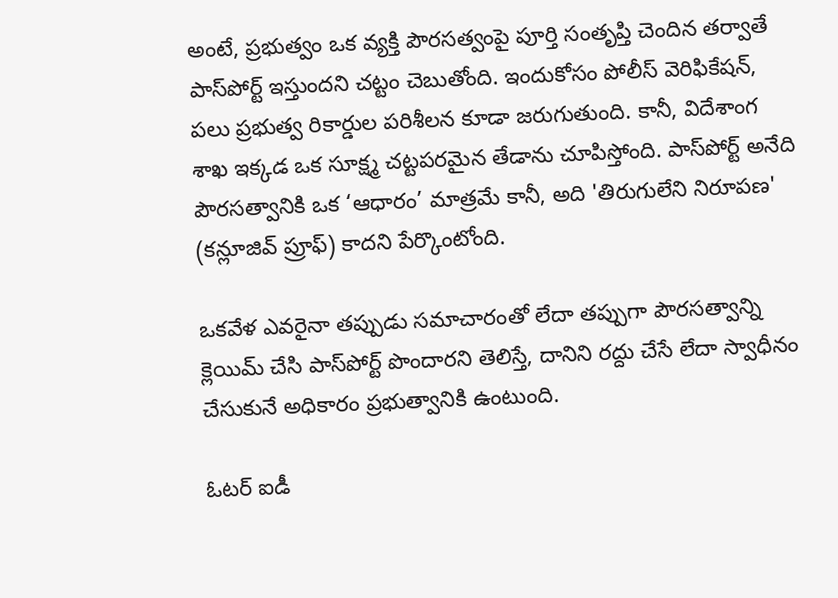అంటే, ప్రభుత్వం ఒక వ్యక్తి పౌరసత్వంపై పూర్తి సంతృప్తి చెందిన తర్వాతే పాస్‌పోర్ట్ ఇస్తుందని చట్టం చెబుతోంది. ఇందుకోసం పోలీస్ వెరిఫికేషన్, పలు ప్రభుత్వ రికార్డుల పరిశీలన కూడా జరుగుతుంది. కానీ, విదేశాంగ శాఖ ఇక్కడ ఒక సూక్ష్మ చట్టపరమైన తేడాను చూపిస్తోంది. పాస్‌పోర్ట్ అనేది పౌరసత్వానికి ఒక ‘ఆధారం’ మాత్రమే కానీ, అది 'తిరుగులేని నిరూపణ' (కన్లూజివ్ ప్రూఫ్) కాదని పేర్కొంటోంది.

ఒకవేళ ఎవరైనా తప్పుడు సమాచారంతో లేదా తప్పుగా పౌరసత్వాన్ని క్లెయిమ్ చేసి పాస్‌పోర్ట్ పొందారని తెలిస్తే, దానిని రద్దు చేసే లేదా స్వాధీనం చేసుకునే అధికారం ప్రభుత్వానికి ఉంటుంది.

ఓటర్ ఐడీ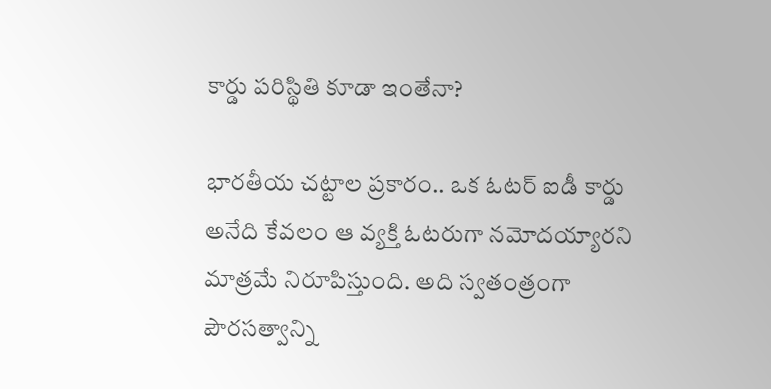కార్డు పరిస్థితి కూడా ఇంతేనా?

భారతీయ చట్టాల ప్రకారం.. ఒక ఓటర్ ఐడీ కార్డు అనేది కేవలం ఆ వ్యక్తి ఓటరుగా నమోదయ్యారని మాత్రమే నిరూపిస్తుంది. అది స్వతంత్రంగా పౌరసత్వాన్ని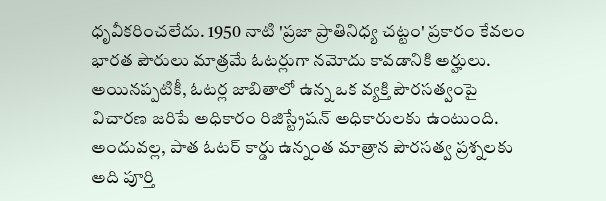ధృవీకరించలేదు. 1950 నాటి 'ప్రజా ప్రాతినిధ్య చట్టం' ప్రకారం కేవలం భారత పౌరులు మాత్రమే ఓటర్లుగా నమోదు కావడానికి అర్హులు. అయినప్పటికీ, ఓటర్ల జాబితాలో ఉన్న ఒక వ్యక్తి పౌరసత్వంపై విచారణ జరిపే అధికారం రిజిస్ట్రేషన్ అధికారులకు ఉంటుంది. అందువల్ల, పాత ఓటర్ కార్డు ఉన్నంత మాత్రాన పౌరసత్వ ప్రశ్నలకు అది పూర్తి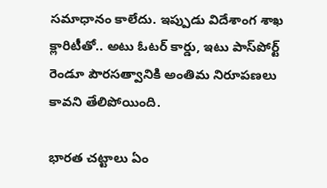సమాధానం కాలేదు. ఇప్పుడు విదేశాంగ శాఖ క్లారిటీతో.. అటు ఓటర్ కార్డు, ఇటు పాస్‌పోర్ట్ రెండూ పౌరసత్వానికి అంతిమ నిరూపణలు కావని తేలిపోయింది.

భారత చట్టాలు ఏం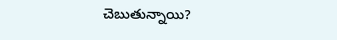చెబుతున్నాయి?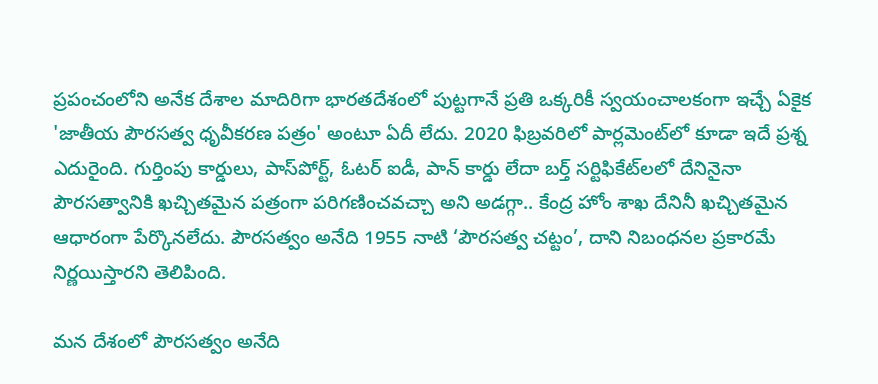ప్రపంచంలోని అనేక దేశాల మాదిరిగా భారతదేశంలో పుట్టగానే ప్రతి ఒక్కరికీ స్వయంచాలకంగా ఇచ్చే ఏకైక 'జాతీయ పౌరసత్వ ధృవీకరణ పత్రం' అంటూ ఏదీ లేదు. 2020 ఫిబ్రవరిలో పార్లమెంట్‌లో కూడా ఇదే ప్రశ్న ఎదురైంది. గుర్తింపు కార్డులు, పాస్‌పోర్ట్, ఓటర్ ఐడీ, పాన్ కార్డు లేదా బర్త్ సర్టిఫికేట్‌లలో దేనినైనా పౌరసత్వానికి ఖచ్చితమైన పత్రంగా పరిగణించవచ్చా అని అడగ్గా.. కేంద్ర హోం శాఖ దేనినీ ఖచ్చితమైన ఆధారంగా పేర్కొనలేదు. పౌరసత్వం అనేది 1955 నాటి ‘పౌరసత్వ చట్టం’, దాని నిబంధనల ప్రకారమే నిర్ణయిస్తారని తెలిపింది.

మన దేశంలో పౌరసత్వం అనేది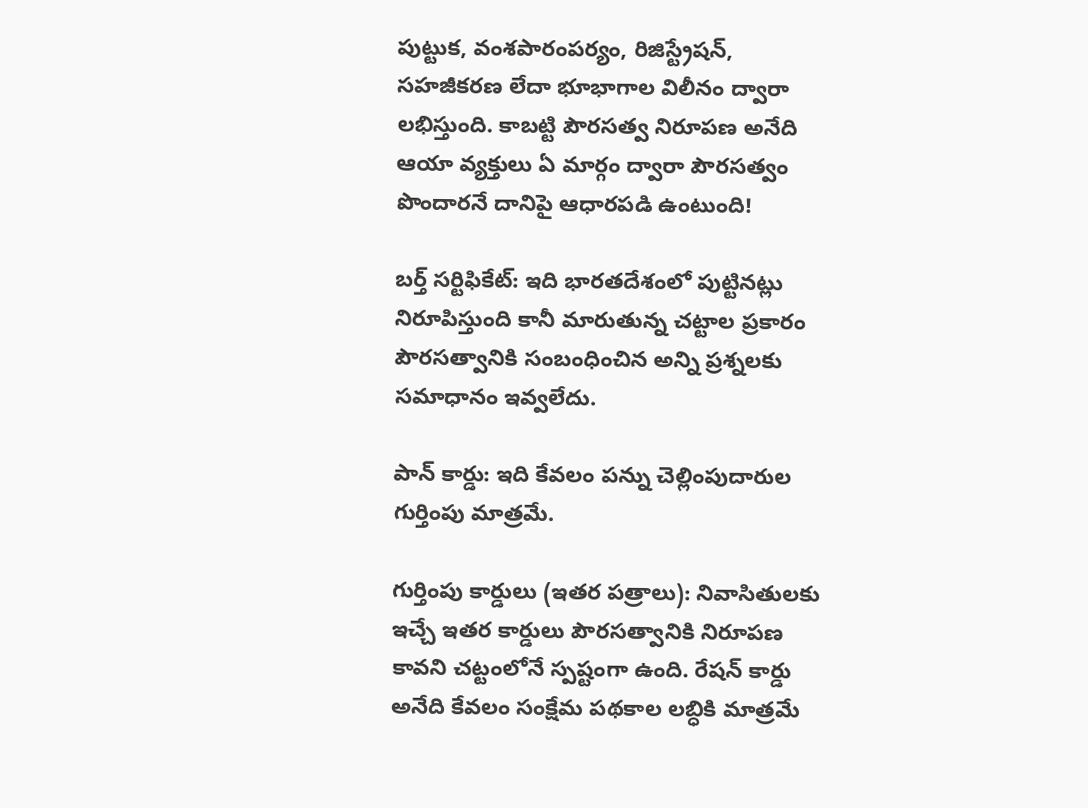పుట్టుక, వంశపారంపర్యం, రిజిస్ట్రేషన్, సహజీకరణ లేదా భూభాగాల విలీనం ద్వారా లభిస్తుంది. కాబట్టి పౌరసత్వ నిరూపణ అనేది ఆయా వ్యక్తులు ఏ మార్గం ద్వారా పౌరసత్వం పొందారనే దానిపై ఆధారపడి ఉంటుంది!

బర్త్ సర్టిఫికేట్: ఇది భారతదేశంలో పుట్టినట్లు నిరూపిస్తుంది కానీ మారుతున్న చట్టాల ప్రకారం పౌరసత్వానికి సంబంధించిన అన్ని ప్రశ్నలకు సమాధానం ఇవ్వలేదు.

పాన్ కార్డు: ఇది కేవలం పన్ను చెల్లింపుదారుల గుర్తింపు మాత్రమే.

గుర్తింపు కార్డులు (ఇతర పత్రాలు): నివాసితులకు ఇచ్చే ఇతర కార్డులు పౌరసత్వానికి నిరూపణ కావని చట్టంలోనే స్పష్టంగా ఉంది. రేషన్ కార్డు అనేది కేవలం సంక్షేమ పథకాల లబ్ధికి మాత్రమే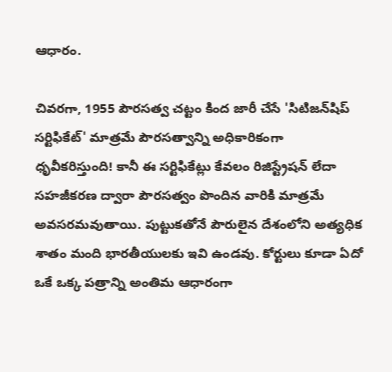ఆధారం.

చివరగా, 1955 పౌరసత్వ చట్టం కింద జారీ చేసే 'సిటిజన్‌షిప్ సర్టిఫికేట్' మాత్రమే పౌరసత్వాన్ని అధికారికంగా ధృవీకరిస్తుంది! కానీ ఈ సర్టిఫికేట్లు కేవలం రిజిస్ట్రేషన్ లేదా సహజీకరణ ద్వారా పౌరసత్వం పొందిన వారికి మాత్రమే అవసరమవుతాయి. పుట్టుకతోనే పౌరులైన దేశంలోని అత్యధిక శాతం మంది భారతీయులకు ఇవి ఉండవు. కోర్టులు కూడా ఏదో ఒకే ఒక్క పత్రాన్ని అంతిమ ఆధారంగా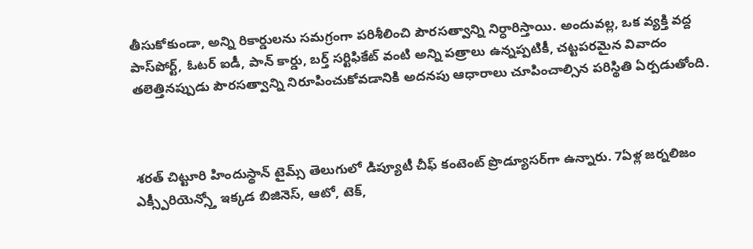తీసుకోకుండా, అన్ని రికార్డులను సమగ్రంగా పరిశీలించి పౌరసత్వాన్ని నిర్ధారిస్తాయి. అందువల్ల, ఒక వ్యక్తి వద్ద పాస్‌పోర్ట్, ఓటర్ ఐడీ, పాన్ కార్డు, బర్త్ సర్టిఫికేట్ వంటి అన్ని పత్రాలు ఉన్నప్పటికీ, చట్టపరమైన వివాదం తలెత్తినప్పుడు పౌరసత్వాన్ని నిరూపించుకోవడానికి అదనపు ఆధారాలు చూపించాల్సిన పరిస్థితి ఏర్పడుతోంది.



శరత్ చిట్టూరి హిందుస్థాన్ టైమ్స్ తెలుగులో డిప్యూటీ చీఫ్ కంటెంట్ ప్రొడ్యూసర్‌గా ఉన్నారు. 7ఏళ్ల జర్నలిజం ఎక్స్పీరియెన్స్తో ఇక్కడ బిజినెస్, ఆటో, టెక్,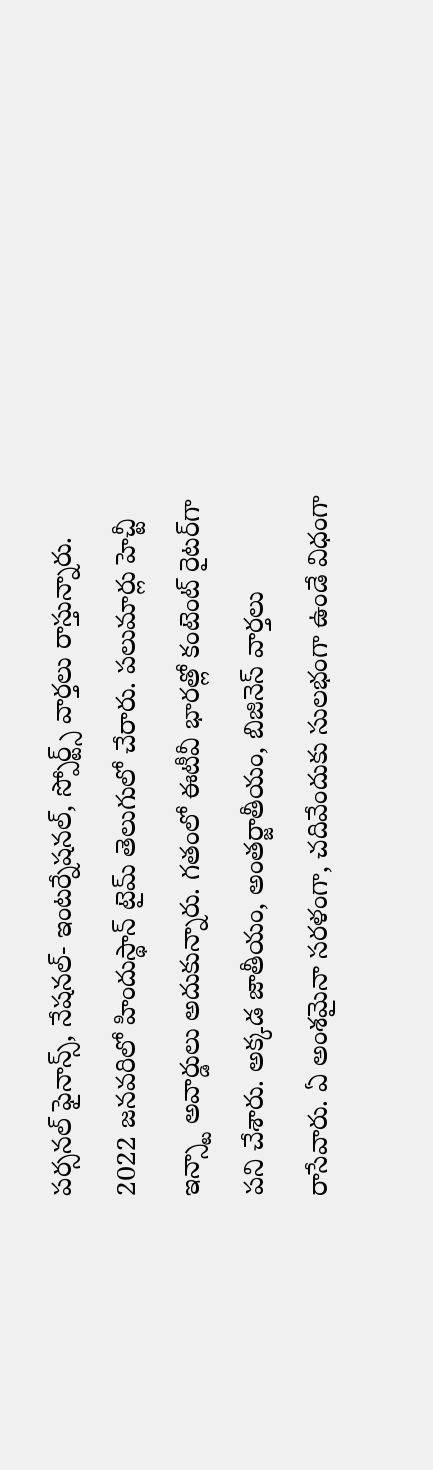పర్సనల్ ఫైనాన్స్, నేషనల్- ఇంటర్నేషనల్, స్పోర్ట్స్ వార్తలు రాస్తున్నారు. 2022 జనవరిలో హిందుస్థాన్ టైమ్ తెలుగులో చేరారు. పలుమార్లు హెచ్టీ ఇన్స్టా అవార్డులు అదుకున్నారు. గతంలో ఈటీవీ భారత్లో కంటెంట్ రైటర్‌గా పని చేశారు. అక్కడ జాతీయం, అంతర్జాతీయం, బిజినెస్ వార్తలు రాసేవారు. ఏ అంశమైనా సరళంగా, చదివేందుకు సులభంగా ఉండే విధంగా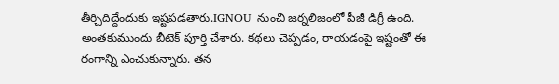తీర్చిదిద్దేందుకు ఇష్టపడతారు.IGNOU నుంచి జర్నలిజంలో పీజీ డిగ్రీ ఉంది. అంతకుముందు బీటెక్ పూర్తి చేశారు. కథలు చెప్పడం, రాయడంపై ఇష్టంతో ఈ రంగాన్ని ఎంచుకున్నారు. తన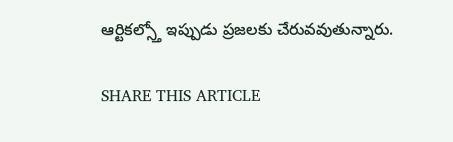ఆర్టికల్స్తో ఇప్పుడు ప్రజలకు చేరువవుతున్నారు.

SHARE THIS ARTICLE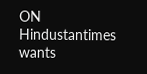ON
Hindustantimes wants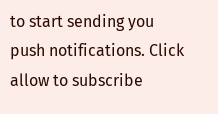to start sending you push notifications. Click allow to subscribe